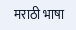मराठी भाषा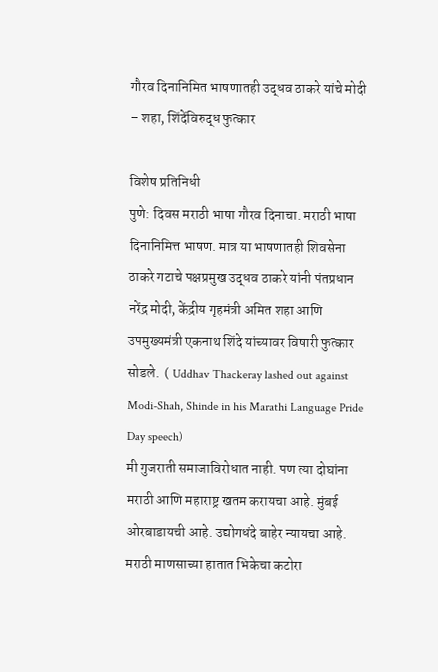गौरव दिनानिमित भाषणातही उद्धव ठाकरे यांचे मोदी – शहा, शिंदेंविरुद्ध फुत्कार

विशेष प्रतिनिधी
पुणे: दिवस मराठी भाषा गौरव दिनाचा. मराठी भाषा दिनानिमित्त भाषण. मात्र या भाषणातही शिवसेना ठाकरे गटाचे पक्षप्रमुख उद्धव ठाकरे यांनी पंतप्रधान नरेंद्र मोदी, केंद्रीय गृहमंत्री अमित शहा आणि उपमुख्यमंत्री एकनाथ शिंदे यांच्यावर विषारी फुत्कार सोडले.  ( Uddhav Thackeray lashed out against Modi-Shah, Shinde in his Marathi Language Pride Day speech)
मी गुजराती समाजाविरोधात नाही. पण त्या दोघांना मराठी आणि महाराष्ट्र खतम करायचा आहे. मुंबई ओरबाडायची आहे. उद्योगधंदे बाहेर न्यायचा आहे. मराठी माणसाच्या हातात भिकेचा कटोरा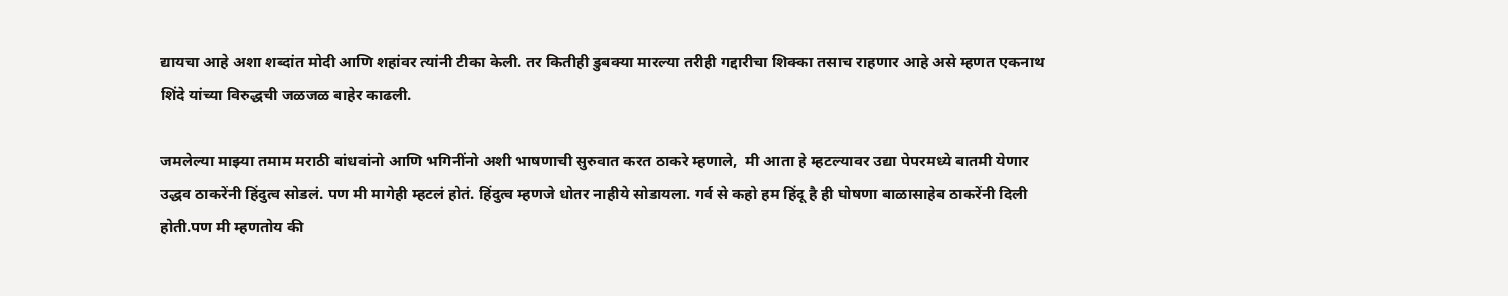द्यायचा आहे अशा शब्दांत मोदी आणि शहांवर त्यांनी टीका केली. तर कितीही डुबक्या मारल्या तरीही गद्दारीचा शिक्का तसाच राहणार आहे असे म्हणत एकनाथ शिंदे यांच्या विरुद्धची जळजळ बाहेर काढली.

जमलेल्या माझ्या तमाम मराठी बांधवांनो आणि भगिनींनो अशी भाषणाची सुरुवात करत ठाकरे म्हणाले,  मी आता हे म्हटल्यावर उद्या पेपरमध्ये बातमी येणार उद्धव ठाकरेंनी हिंदुत्व सोडलं. पण मी मागेही म्हटलं होतं. हिंदुत्व म्हणजे धोतर नाहीये सोडायला. गर्व से कहो हम हिंदू है ही घोषणा बाळासाहेब ठाकरेंनी दिली होती.पण मी म्हणतोय की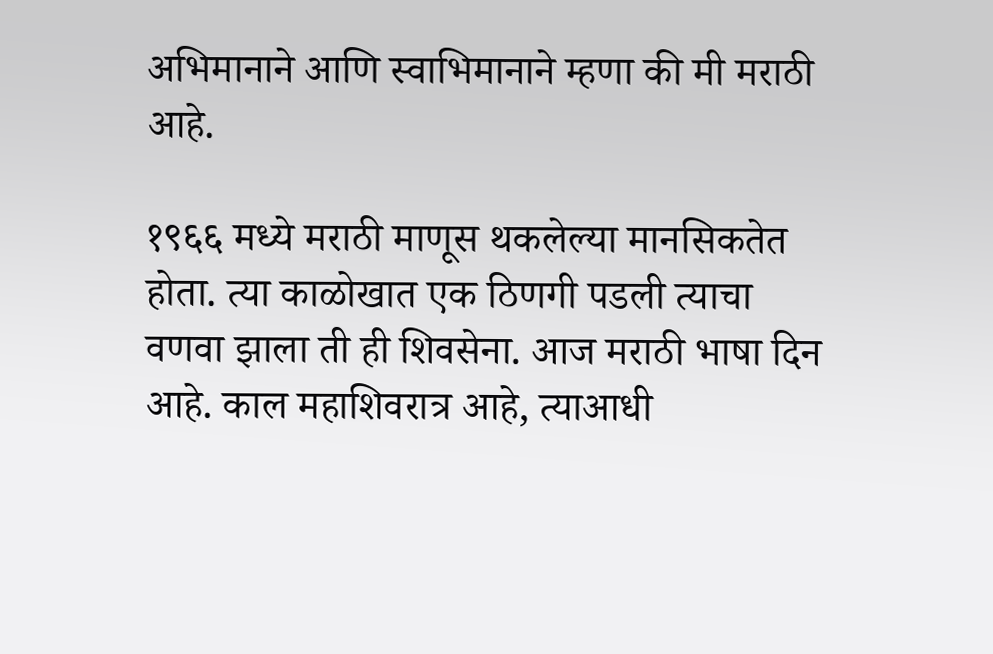अभिमानाने आणि स्वाभिमानाने म्हणा की मी मराठी आहे.

१९६६ मध्ये मराठी माणूस थकलेल्या मानसिकतेत होता. त्या काळोखात एक ठिणगी पडली त्याचा वणवा झाला ती ही शिवसेना. आज मराठी भाषा दिन आहे. काल महाशिवरात्र आहे, त्याआधी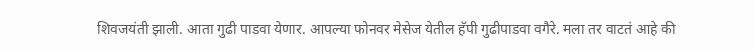शिवजयंती झाली. आता गुढी पाडवा येणार. आपल्या फोनवर मेसेज येतील हॅपी गुढीपाडवा वगैरे. मला तर वाटतं आहे की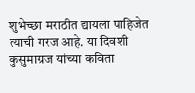शुभेच्छा मराठीत द्यायला पाहिजेत त्याची गरज आहे. या दिवशी कुसुमाग्रज यांच्या कविता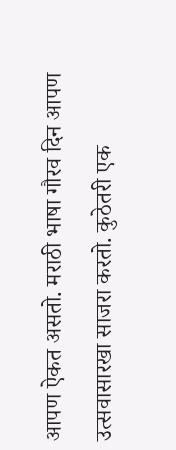आपण ऐकत असतो. मराठी भाषा गौरव दिन आपण उत्सवासारखा साजरा करतो. कुठेतरी एक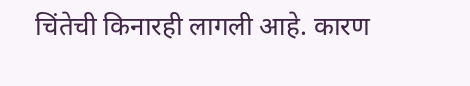चिंतेची किनारही लागली आहे. कारण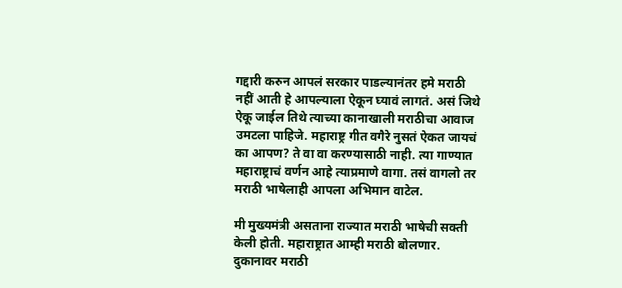गद्दारी करुन आपलं सरकार पाडल्यानंतर हमे मराठी नहीं आती हे आपल्याला ऐकून घ्यावं लागतं. असं जिथे ऐकू जाईल तिथे त्याच्या कानाखाली मराठीचा आवाज उमटला पाहिजे. महाराष्ट्र गीत वगैरे नुसतं ऐकत जायचं का आपण? ते वा वा करण्यासाठी नाही. त्या गाण्यात महाराष्ट्राचं वर्णन आहे त्याप्रमाणे वागा. तसं वागलो तर मराठी भाषेलाही आपला अभिमान वाटेल.

मी मुख्यमंत्री असताना राज्यात मराठी भाषेची सक्ती केली होती. महाराष्ट्रात आम्ही मराठी बोलणार. दुकानावर मराठी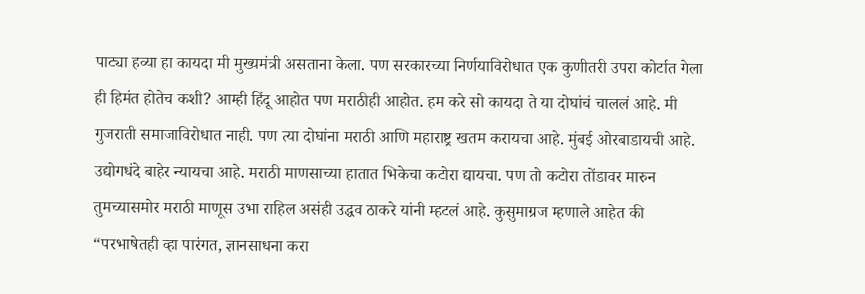पाट्या हव्या हा कायदा मी मुख्यमंत्री असताना केला. पण सरकारच्या निर्णयाविरोधात एक कुणीतरी उपरा कोर्टात गेला ही हिमंत होतेच कशी? आम्ही हिंदू आहोत पण मराठीही आहोत. हम करे सो कायदा ते या दोघांचं चाललं आहे. मी गुजराती समाजाविरोधात नाही. पण त्या दोघांना मराठी आणि महाराष्ट्र खतम करायचा आहे. मुंबई ओरबाडायची आहे. उद्योगधंदे बाहेर न्यायचा आहे. मराठी माणसाच्या हातात भिकेचा कटोरा द्यायचा. पण तो कटोरा तोंडावर मारुन तुमच्यासमोर मराठी माणूस उभा राहिल असंही उद्धव ठाकरे यांनी म्हटलं आहे. कुसुमाग्रज म्हणाले आहेत की “परभाषेतही व्हा पारंगत, ज्ञानसाधना करा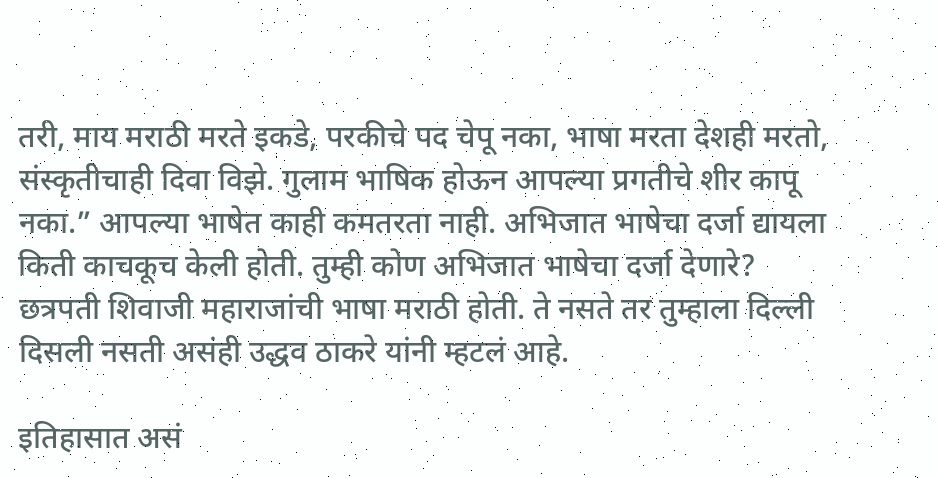तरी, माय मराठी मरते इकडे, परकीचे पद चेपू नका, भाषा मरता देशही मरतो, संस्कृतीचाही दिवा विझे. गुलाम भाषिक होऊन आपल्या प्रगतीचे शीर कापू नका.” आपल्या भाषेत काही कमतरता नाही. अभिजात भाषेचा दर्जा द्यायला किती काचकूच केली होती. तुम्ही कोण अभिजात भाषेचा दर्जा देणारे? छत्रपती शिवाजी महाराजांची भाषा मराठी होती. ते नसते तर तुम्हाला दिल्ली दिसली नसती असंही उद्धव ठाकरे यांनी म्हटलं आहे.

इतिहासात असं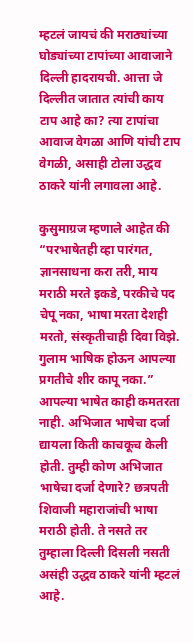म्हटलं जायचं की मराठ्यांच्या घोड्यांच्या टापांच्या आवाजाने दिल्ली हादरायची. आत्ता जे दिल्लीत जातात त्यांची काय टाप आहे का? त्या टापांचा आवाज वेगळा आणि यांची टाप वेगळी, असाही टोला उद्धव ठाकरे यांनी लगावला आहे.

कुसुमाग्रज म्हणाले आहेत की “परभाषेतही व्हा पारंगत, ज्ञानसाधना करा तरी, माय मराठी मरते इकडे, परकीचे पद चेपू नका, भाषा मरता देशही मरतो, संस्कृतीचाही दिवा विझे. गुलाम भाषिक होऊन आपल्या प्रगतीचे शीर कापू नका.” आपल्या भाषेत काही कमतरता नाही. अभिजात भाषेचा दर्जा द्यायला किती काचकूच केली होती. तुम्ही कोण अभिजात भाषेचा दर्जा देणारे? छत्रपती शिवाजी महाराजांची भाषा मराठी होती. ते नसते तर तुम्हाला दिल्ली दिसली नसती असंही उद्धव ठाकरे यांनी म्हटलं आहे.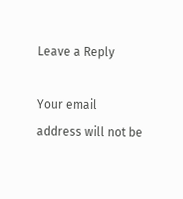Leave a Reply

Your email address will not be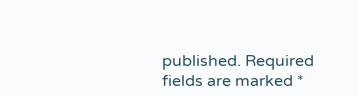published. Required fields are marked *